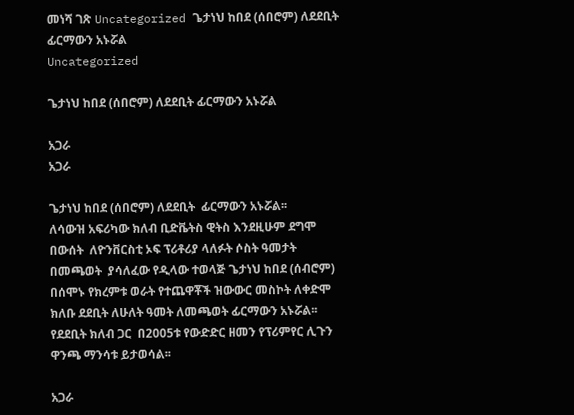መነሻ ገጽ Uncategorized ጌታነህ ከበደ (ሰበሮም) ለደደቢት ፊርማውን አኑሯል
Uncategorized

ጌታነህ ከበደ (ሰበሮም) ለደደቢት ፊርማውን አኑሯል

አጋራ
አጋራ

ጌታነህ ከበደ (ሰበሮም) ለደደቢት  ፊርማውን አኑሯል፡፡
ለሳውዝ አፍሪካው ክለብ ቢድቬትስ ዊትስ እንደዚሁም ደግሞ በውሰት  ለዮንቨርስቲ ኦፍ ፕሪቶሪያ ላለፉት ሶስት ዓመታት በመጫወት  ያሳለፈው የዲላው ተወላጅ ጌታነህ ከበደ (ሰብሮም) በሰሞኑ የክረምቱ ወራት የተጨዋቾች ዝውውር መስኮት ለቀድሞ ክለቡ ደደቢት ለሁለት ዓመት ለመጫወት ፊርማውን አኑሯል፡፡
የደደቢት ክለብ ጋር  በ2005ቱ የውድድር ዘመን የፕሪምየር ሊጉን ዋንጫ ማንሳቱ ይታወሳል፡፡

አጋራ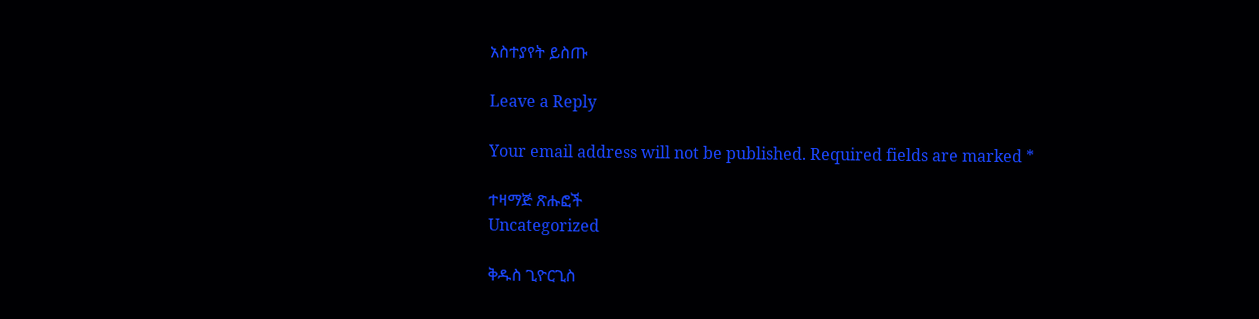አስተያየት ይስጡ

Leave a Reply

Your email address will not be published. Required fields are marked *

ተዛማጅ ጽሑፎች
Uncategorized

ቅዱስ ጊዮርጊስ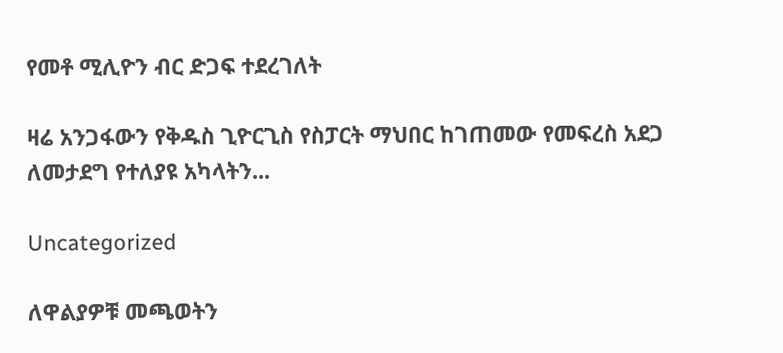የመቶ ሚሊዮን ብር ድጋፍ ተደረገለት

ዛሬ አንጋፋውን የቅዱስ ጊዮርጊስ የስፓርት ማህበር ከገጠመው የመፍረስ አደጋ ለመታደግ የተለያዩ አካላትን...

Uncategorized

ለዋልያዎቹ መጫወትን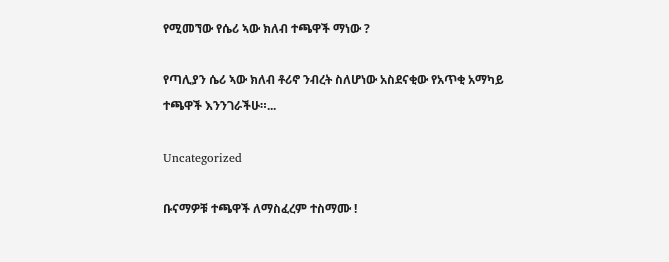የሚመኘው የሴሪ ኣው ክለብ ተጫዋች ማነው ?

የጣሊያን ሴሪ ኣው ክለብ ቶሪኖ ንብረት ስለሆነው አስደናቂው የአጥቂ አማካይ ተጫዋች እንንገራችሁ።...

Uncategorized

ቡናማዎቹ ተጫዋች ለማስፈረም ተስማሙ !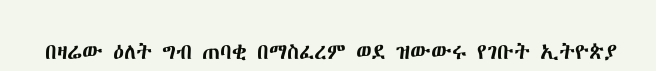በዛሬው ዕለት ግብ ጠባቂ በማስፈረም ወደ ዝውውሩ የገቡት ኢትዮጵያ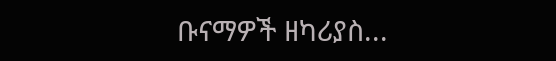ቡናማዎች ዘካሪያስ...